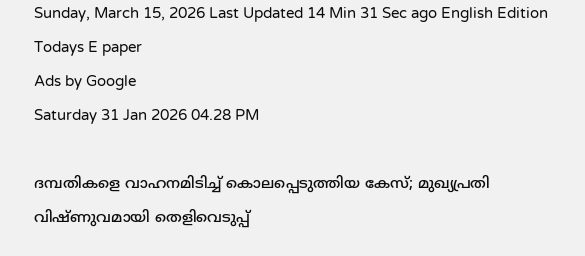Sunday, March 15, 2026 Last Updated 14 Min 31 Sec ago English Edition
Todays E paper
Ads by Google
Saturday 31 Jan 2026 04.28 PM

ദമ്പതികളെ വാഹനമിടിച്ച് കൊലപ്പെടുത്തിയ കേസ്; മുഖ്യപ്രതി വിഷ്ണുവമായി തെളിവെടുപ്പ്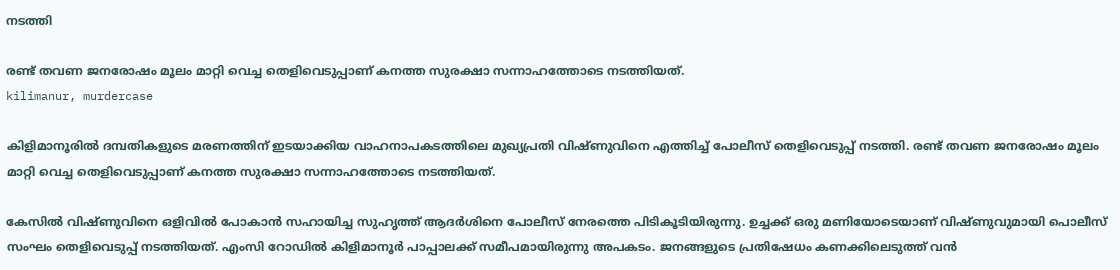നടത്തി

രണ്ട് തവണ ജനരോഷം മൂലം മാറ്റി വെച്ച തെളിവെടുപ്പാണ് കനത്ത സുരക്ഷാ സന്നാഹത്തോടെ നടത്തിയത്.
kilimanur, murdercase

കിളിമാനൂരിൽ ദമ്പതികളുടെ മരണത്തിന് ഇടയാക്കിയ വാഹനാപകടത്തിലെ മുഖ്യപ്രതി വിഷ്ണുവിനെ എത്തിച്ച് പോലീസ് തെളിവെടുപ്പ് നടത്തി. രണ്ട് തവണ ജനരോഷം മൂലം മാറ്റി വെച്ച തെളിവെടുപ്പാണ് കനത്ത സുരക്ഷാ സന്നാഹത്തോടെ നടത്തിയത്.

കേസില്‍ വിഷ്ണുവിനെ ഒളിവില്‍ പോകാന്‍ സഹായിച്ച സുഹൃത്ത് ആദർശിനെ പോലീസ് നേരത്തെ പിടികൂടിയിരുന്നു. ഉച്ചക്ക് ഒരു മണിയോടെയാണ് വിഷ്ണുവുമായി പൊലീസ് സംഘം തെളിവെടുപ്പ് നടത്തിയത്. എംസി റോഡിൽ കിളിമാനൂർ പാപ്പാലക്ക് സമീപമായിരുന്നു അപകടം. ജനങ്ങളുടെ പ്രതിഷേധം കണക്കിലെടുത്ത് വന്‍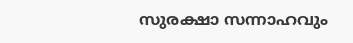സുരക്ഷാ സന്നാഹവും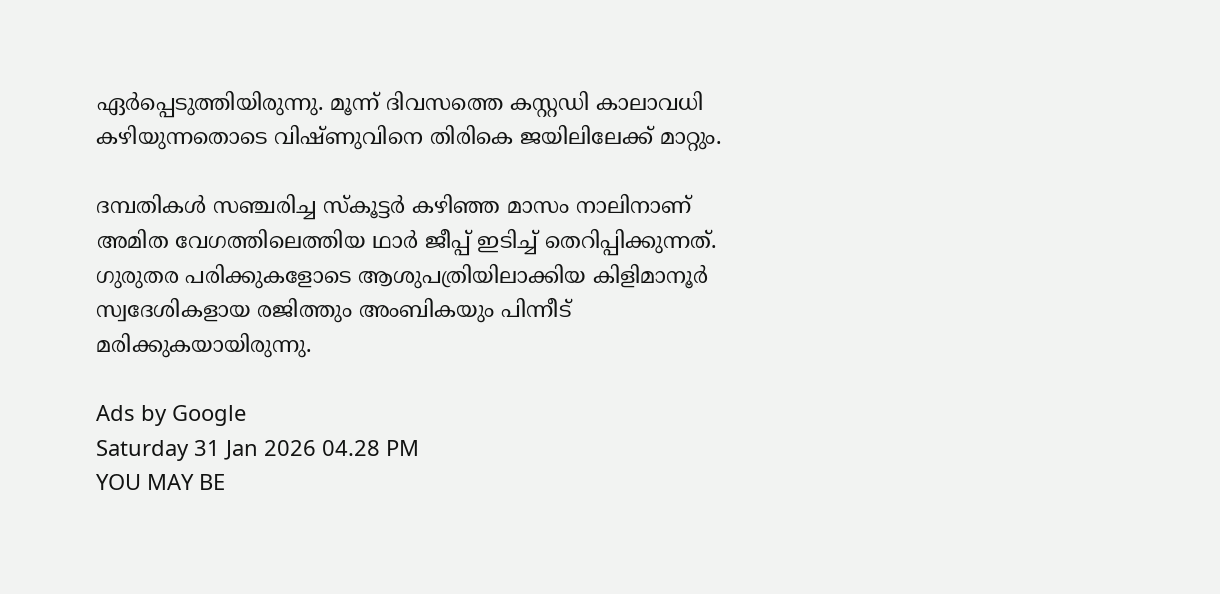ഏർപ്പെടുത്തിയിരുന്നു. മൂന്ന് ദിവസത്തെ കസ്റ്റഡി കാലാവധി കഴിയുന്നതൊടെ വിഷ്ണുവിനെ തിരികെ ജയിലിലേക്ക് മാറ്റും.

ദമ്പതികൾ സഞ്ചരിച്ച സ്കൂട്ടര്‍ കഴിഞ്ഞ മാസം നാലിനാണ് അമിത വേഗത്തിലെത്തിയ ഥാർ ജീപ്പ് ഇടിച്ച് തെറിപ്പിക്കുന്നത്. ഗുരുതര പരിക്കുകളോടെ ആശുപത്രിയിലാക്കിയ കിളിമാനൂര്‍ സ്വദേശികളായ രജിത്തും അംബികയും പിന്നീട് മരിക്കുകയായിരുന്നു.

Ads by Google
Saturday 31 Jan 2026 04.28 PM
YOU MAY BE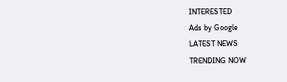INTERESTED
Ads by Google
LATEST NEWS
TRENDING NOW